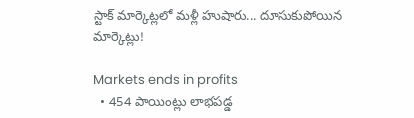స్టాక్ మార్కెట్లలో మళ్లీ హుషారు... దూసుకుపోయిన మార్కెట్లు!

Markets ends in profits
  • 454 పాయింట్లు లాభపడ్డ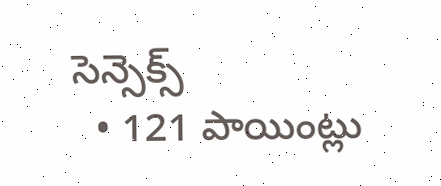సెన్సెక్స్
  • 121 పాయింట్లు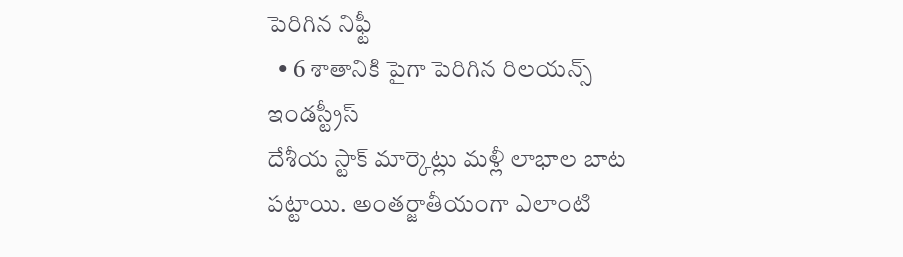పెరిగిన నిఫ్టీ
  • 6 శాతానికి పైగా పెరిగిన రిలయన్స్ ఇండస్ట్రీస్
దేశీయ స్టాక్ మార్కెట్లు మళ్లీ లాభాల బాట పట్టాయి. అంతర్జాతీయంగా ఎలాంటి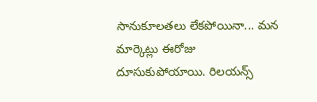సానుకూలతలు లేకపోయినా... మన మార్కెట్లు ఈరోజు దూసుకుపోయాయి. రిలయన్స్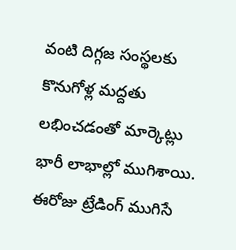వంటి దిగ్గజ సంస్థలకు కొనుగోళ్ల మద్దతు లభించడంతో మార్కెట్లు భారీ లాభాల్లో ముగిశాయి. ఈరోజు ట్రేడింగ్ ముగిసే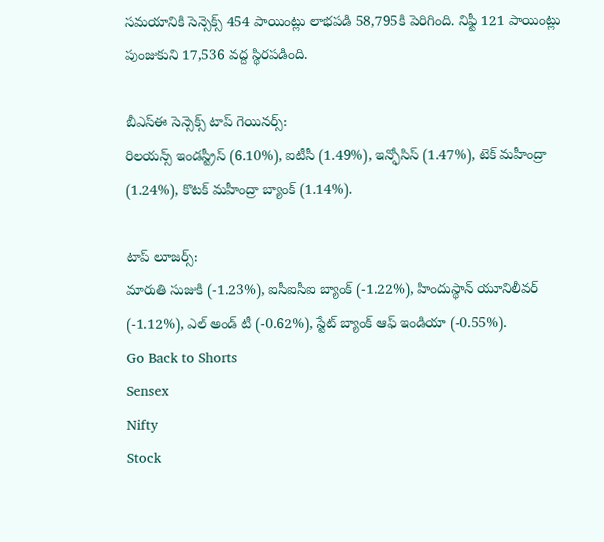సమయానికి సెన్సెక్స్ 454 పాయింట్లు లాభపడి 58,795కి పెరిగింది. నిఫ్టీ 121 పాయింట్లు పుంజుకుని 17,536 వద్ద స్థిరపడింది.

బీఎస్ఈ సెన్సెక్స్ టాప్ గెయినర్స్:
రిలయన్స్ ఇండస్ట్రీస్ (6.10%), ఐటీసీ (1.49%), ఇన్ఫోసిస్ (1.47%), టెక్ మహీంద్రా (1.24%), కొటక్ మహీంద్రా బ్యాంక్ (1.14%).

టాప్ లూజర్స్:
మారుతి సుజుకి (-1.23%), ఐసీఐసీఐ బ్యాంక్ (-1.22%), హిందుస్థాన్ యూనిలీవర్ (-1.12%), ఎల్ అండ్ టీ (-0.62%), స్టేట్ బ్యాంక్ ఆఫ్ ఇండియా (-0.55%).
Go Back to Shorts
Sensex
Nifty
Stock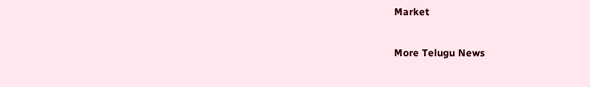Market

More Telugu News